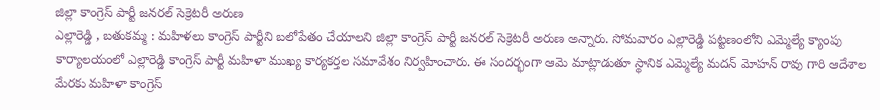జిల్లా కాంగ్రెస్ పార్టీ జనరల్ సెక్రెటరీ అరుణ
ఎల్లారెడ్డి , బతుకమ్మ : మహిళలు కాంగ్రెస్ పార్టీని బలోపేతం చేయాలని జిల్లా కాంగ్రెస్ పార్టీ జనరల్ సెక్రెటరీ అరుణ అన్నారు. సోమవారం ఎల్లారెడ్డి పట్టణంలోని ఎమ్మెల్యే క్యాంపు కార్యాలయంలో ఎల్లారెడ్డి కాంగ్రెస్ పార్టీ మహిళా ముఖ్య కార్యకర్తల సమావేశం నిర్వహించారు. ఈ సందర్భంగా ఆమె మాట్లాడుతూ స్థానిక ఎమ్మెల్యే మదన్ మోహన్ రావు గారి ఆదేశాల మేరకు మహిళా కాంగ్రెస్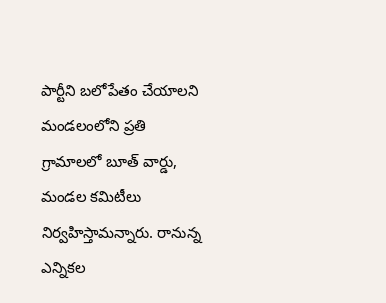పార్టీని బలోపేతం చేయాలని మండలంలోని ప్రతి గ్రామాలలో బూత్ వార్డు, మండల కమిటీలు నిర్వహిస్తామన్నారు. రానున్న ఎన్నికల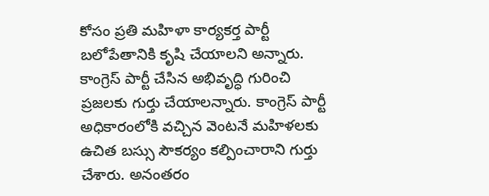కోసం ప్రతి మహిళా కార్యకర్త పార్టీ బలోపేతానికి కృషి చేయాలని అన్నారు. కాంగ్రెస్ పార్టీ చేసిన అభివృద్ధి గురించి ప్రజలకు గుర్తు చేయాలన్నారు. కాంగ్రెస్ పార్టీ అధికారంలోకి వచ్చిన వెంటనే మహిళలకు ఉచిత బస్సు సౌకర్యం కల్పించారాని గుర్తు చేశారు. అనంతరం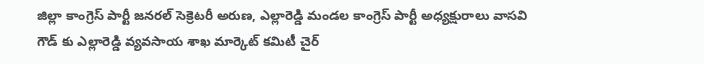జిల్లా కాంగ్రెస్ పార్టీ జనరల్ సెక్రెటరీ అరుణ, ఎల్లారెడ్డి మండల కాంగ్రెస్ పార్టీ అధ్యక్షురాలు వాసవి గౌడ్ కు ఎల్లారెడ్డి వ్యవసాయ శాఖ మార్కెట్ కమిటీ చైర్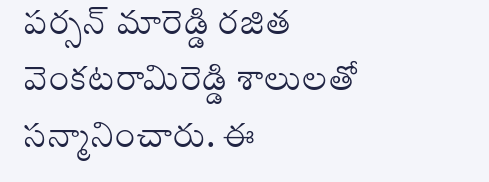పర్సన్ మారెడ్డి రజిత వెంకటరామిరెడ్డి శాలులతో సన్మానించారు. ఈ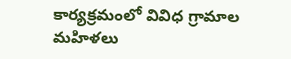కార్యక్రమంలో వివిధ గ్రామాల మహిళలు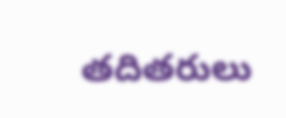తదితరులు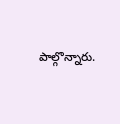పాల్గొన్నారు.